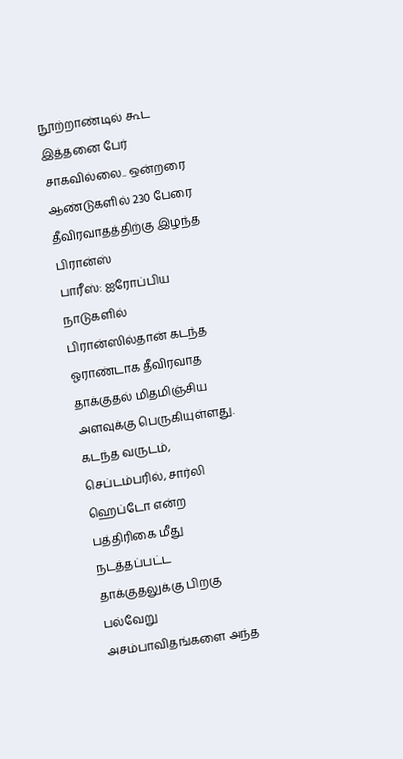நூற்றாண்டில் கூட இத்தனை பேர் சாகவில்லை.. ஒன்றரை ஆண்டுகளில் 230 பேரை தீவிரவாதத்திற்கு இழந்த பிரான்ஸ்
பாரீஸ்: ஐரோப்பிய நாடுகளில் பிரான்ஸில்தான் கடந்த ஓராண்டாக தீவிரவாத தாக்குதல் மிதமிஞ்சிய அளவுக்கு பெருகியுள்ளது. கடந்த வருடம், செப்டம்பரில், சார்லி ஹெப்டோ என்ற பத்திரிகை மீது நடத்தப்பட்ட தாக்குதலுக்கு பிறகு பல்வேறு அசம்பாவிதங்களை அந்த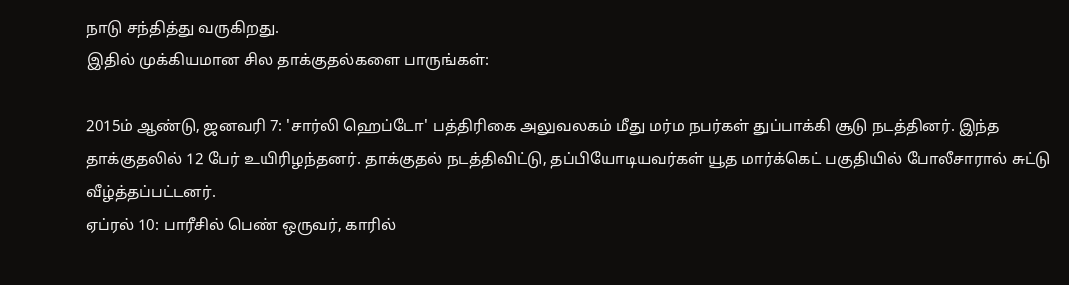நாடு சந்தித்து வருகிறது.
இதில் முக்கியமான சில தாக்குதல்களை பாருங்கள்:

2015ம் ஆண்டு, ஜனவரி 7: 'சார்லி ஹெப்டோ' பத்திரிகை அலுவலகம் மீது மர்ம நபர்கள் துப்பாக்கி சூடு நடத்தினர். இந்த தாக்குதலில் 12 பேர் உயிரிழந்தனர். தாக்குதல் நடத்திவிட்டு, தப்பியோடியவர்கள் யூத மார்க்கெட் பகுதியில் போலீசாரால் சுட்டு வீழ்த்தப்பட்டனர்.
ஏப்ரல் 10: பாரீசில் பெண் ஒருவர், காரில்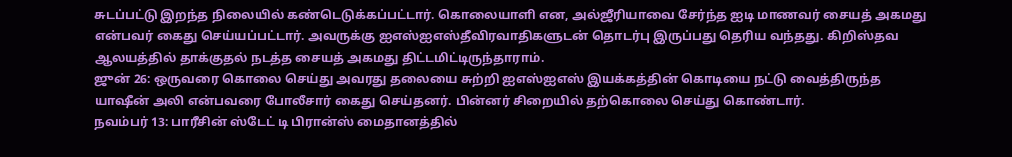சுடப்பட்டு இறந்த நிலையில் கண்டெடுக்கப்பட்டார். கொலையாளி என, அல்ஜீரியாவை சேர்ந்த ஐடி மாணவர் சையத் அகமது என்பவர் கைது செய்யப்பட்டார். அவருக்கு ஐஎஸ்ஐஎஸ்தீவிரவாதிகளுடன் தொடர்பு இருப்பது தெரிய வந்தது. கிறிஸ்தவ ஆலயத்தில் தாக்குதல் நடத்த சையத் அகமது திட்டமிட்டிருந்தாராம்.
ஜுன் 26: ஒருவரை கொலை செய்து அவரது தலையை சுற்றி ஐஎஸ்ஐஎஸ் இயக்கத்தின் கொடியை நட்டு வைத்திருந்த யாஷீன் அலி என்பவரை போலீசார் கைது செய்தனர். பின்னர் சிறையில் தற்கொலை செய்து கொண்டார்.
நவம்பர் 13: பாரீசின் ஸ்டேட் டி பிரான்ஸ் மைதானத்தில்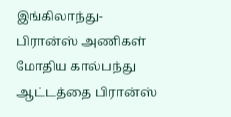இங்கிலாந்து-பிரான்ஸ் அணிகள் மோதிய கால்பந்து ஆட்டத்தை பிரான்ஸ்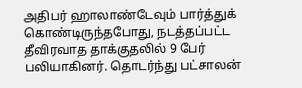அதிபர் ஹாலாண்டேவும் பார்த்துக் கொண்டிருந்தபோது, நடத்தப்பட்ட தீவிரவாத தாக்குதலில் 9 பேர் பலியாகினர். தொடர்ந்து பட்சாலன்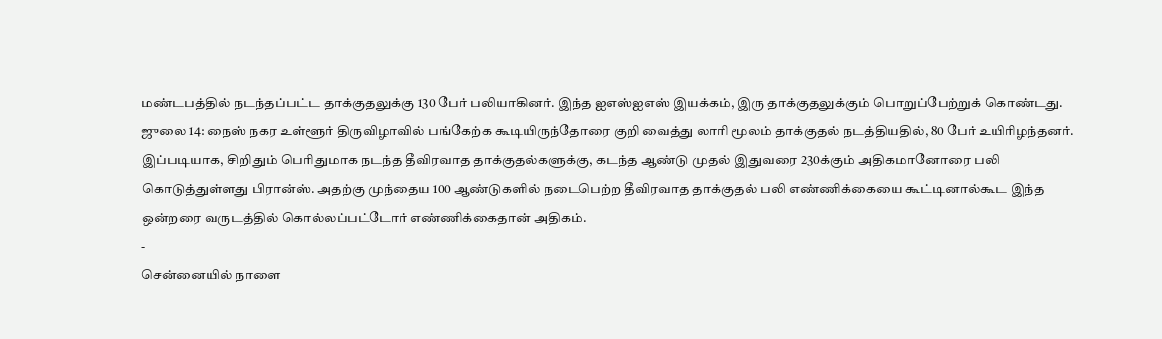மண்டபத்தில் நடந்தப்பட்ட தாக்குதலுக்கு 130 பேர் பலியாகினர். இந்த ஐஎஸ்ஐஎஸ் இயக்கம், இரு தாக்குதலுக்கும் பொறுப்பேற்றுக் கொண்டது.
ஜுலை 14: நைஸ் நகர உள்ளூர் திருவிழாவில் பங்கேற்க கூடியிருந்தோரை குறி வைத்து லாரி மூலம் தாக்குதல் நடத்தியதில், 80 பேர் உயிரிழந்தனர்.
இப்படியாக, சிறிதும் பெரிதுமாக நடந்த தீவிரவாத தாக்குதல்களுக்கு, கடந்த ஆண்டு முதல் இதுவரை 230க்கும் அதிகமானோரை பலி கொடுத்துள்ளது பிரான்ஸ். அதற்கு முந்தைய 100 ஆண்டுகளில் நடைபெற்ற தீவிரவாத தாக்குதல் பலி எண்ணிக்கையை கூட்டினால்கூட இந்த ஒன்றரை வருடத்தில் கொல்லப்பட்டோர் எண்ணிக்கைதான் அதிகம்.
-
சென்னையில் நாளை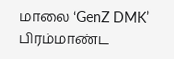மாலை ‘GenZ DMK’ பிரம்மாண்ட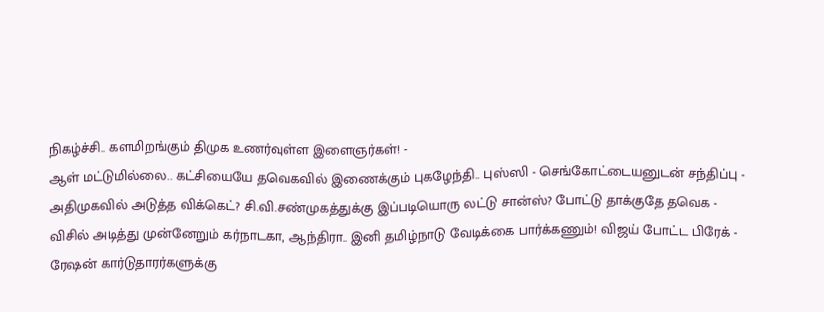நிகழ்ச்சி.. களமிறங்கும் திமுக உணர்வுள்ள இளைஞர்கள்! -
ஆள் மட்டுமில்லை.. கட்சியையே தவெகவில் இணைக்கும் புகழேந்தி.. புஸ்ஸி - செங்கோட்டையனுடன் சந்திப்பு -
அதிமுகவில் அடுத்த விக்கெட்? சி.வி.சண்முகத்துக்கு இப்படியொரு லட்டு சான்ஸ்? போட்டு தாக்குதே தவெக -
விசில் அடித்து முன்னேறும் கர்நாடகா, ஆந்திரா.. இனி தமிழ்நாடு வேடிக்கை பார்க்கணும்! விஜய் போட்ட பிரேக் -
ரேஷன் கார்டுதாரர்களுக்கு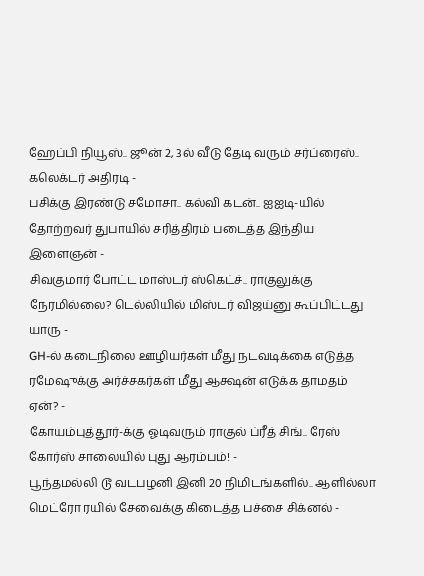ஹேப்பி நியூஸ்.. ஜூன் 2, 3ல் வீடு தேடி வரும் சர்ப்ரைஸ்.. கலெக்டர் அதிரடி -
பசிக்கு இரண்டு சமோசா.. கல்வி கடன்.. ஐஐடி-யில் தோற்றவர் துபாயில் சரித்திரம் படைத்த இந்திய இளைஞன் -
சிவகுமார் போட்ட மாஸ்டர் ஸ்கெட்ச்.. ராகுலுக்கு நேரமில்லை? டெல்லியில் மிஸ்டர் விஜய்னு கூப்பிட்டது யாரு -
GH-ல் கடைநிலை ஊழியர்கள் மீது நடவடிக்கை எடுத்த ரமேஷுக்கு அர்ச்சகர்கள் மீது ஆக்ஷன் எடுக்க தாமதம் ஏன்? -
கோயம்புத்தூர்-க்கு ஓடிவரும் ராகுல் ப்ரீத் சிங்.. ரேஸ் கோர்ஸ் சாலையில் புது ஆரம்பம்! -
பூந்தமல்லி டூ வடபழனி இனி 20 நிமிடங்களில்.. ஆளில்லா மெட்ரோ ரயில் சேவைக்கு கிடைத்த பச்சை சிக்னல் -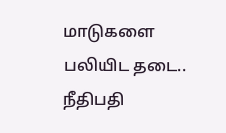மாடுகளை பலியிட தடை.. நீதிபதி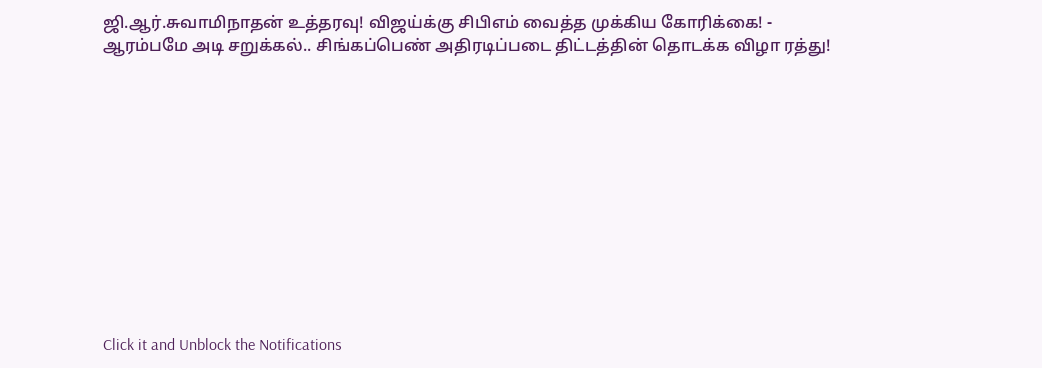ஜி.ஆர்.சுவாமிநாதன் உத்தரவு! விஜய்க்கு சிபிஎம் வைத்த முக்கிய கோரிக்கை! -
ஆரம்பமே அடி சறுக்கல்.. சிங்கப்பெண் அதிரடிப்படை திட்டத்தின் தொடக்க விழா ரத்து!












Click it and Unblock the Notifications